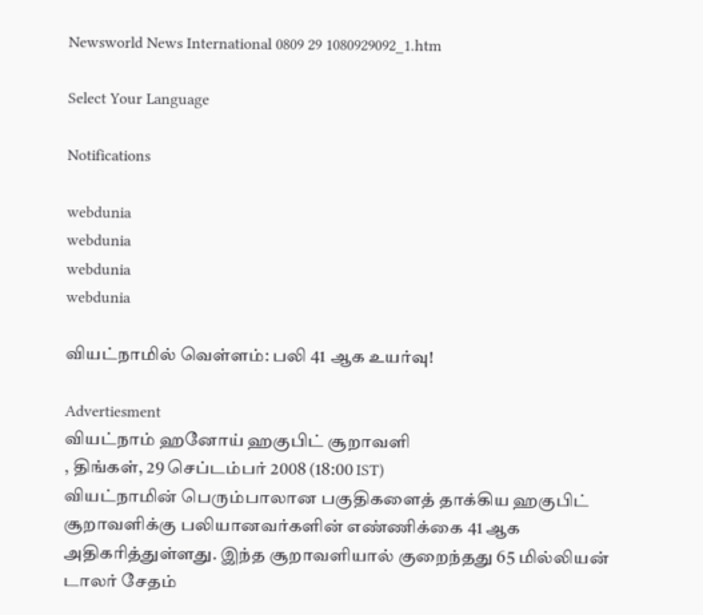Newsworld News International 0809 29 1080929092_1.htm

Select Your Language

Notifications

webdunia
webdunia
webdunia
webdunia

வியட்நாமில் வெள்ளம்: பலி 41 ஆக உயர்வு!

Advertiesment
வியட்நாம் ஹனோய் ஹகுபிட் சூறாவளி
, திங்கள், 29 செப்டம்பர் 2008 (18:00 IST)
வியட்நாமின் பெரும்பாலான பகுதிகளைத் தாக்கிய ஹகுபிட் சூறாவளிக்கு பலியானவர்களின் எண்ணிக்கை 41 ஆக அதிகரித்துள்ளது. இந்த சூறாவளியால் குறைந்தது 65 மில்லியன் டாலர் சேதம்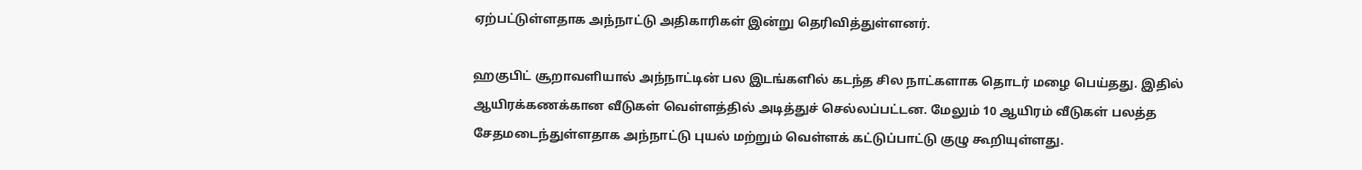ஏற்பட்டுள்ளதாக அந்நாட்டு அதிகாரிகள் இன்று தெரிவித்துள்ளனர்.

ஹகுபிட் சூறாவளியால் அந்நாட்டின் பல இடங்களில் கடந்த சில நாட்களாக தொடர் மழை பெய்தது. இதில் ஆயிரக்கணக்கான வீடுகள் வெள்ளத்தில் அடித்துச் செல்லப்பட்டன. மேலும் 10 ஆயிரம் வீடுகள் பலத்த சேதமடைந்துள்ளதாக அந்நாட்டு புயல் மற்றும் வெள்ளக் கட்டுப்பாட்டு குழு கூறியுள்ளது.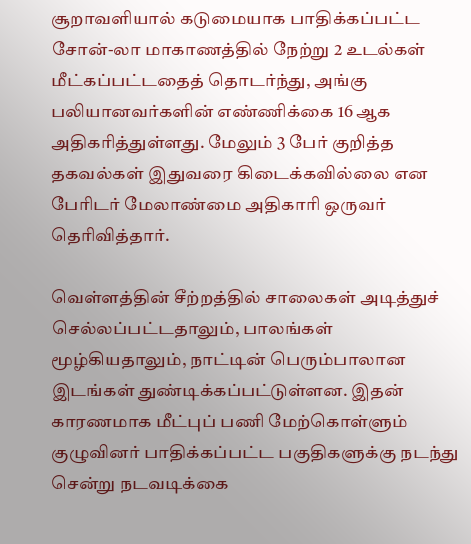சூறாவளியால் கடுமையாக பாதிக்கப்பட்ட சோன்-லா மாகாணத்தில் நேற்று 2 உடல்கள் மீட்கப்பட்டதைத் தொடர்ந்து, அங்கு பலியானவர்களின் எண்ணிக்கை 16 ஆக அதிகரித்துள்ளது. மேலும் 3 பேர் குறித்த தகவல்கள் இதுவரை கிடைக்கவில்லை என பேரிடர் மேலாண்மை அதிகாரி ஒருவர் தெரிவித்தார்.

வெள்ளத்தின் சீற்றத்தில் சாலைகள் அடித்துச் செல்லப்பட்டதாலும், பாலங்கள் மூழ்கியதாலும், நாட்டின் பெரும்பாலான இடங்கள் துண்டிக்கப்பட்டுள்ளன. இதன் காரணமாக மீட்புப் பணி மேற்கொள்ளும் குழுவினர் பாதிக்கப்பட்ட பகுதிகளுக்கு நடந்து சென்று நடவடிக்கை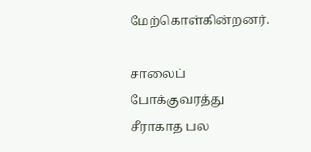மேற்கொள்கின்றனர்.

சாலைப் போக்குவரத்து சீராகாத பல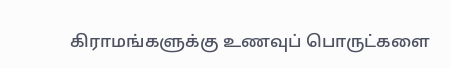கிராமங்களுக்கு உணவுப் பொருட்களை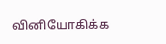வினியோகிக்க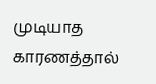முடியாத காரணத்தால்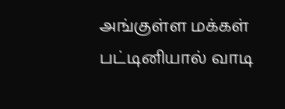அங்குள்ள மக்கள் பட்டினியால் வாடி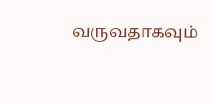வருவதாகவும்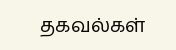தகவல்கள்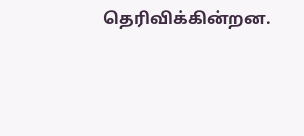தெரிவிக்கின்றன.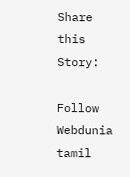Share this Story:

Follow Webdunia tamil